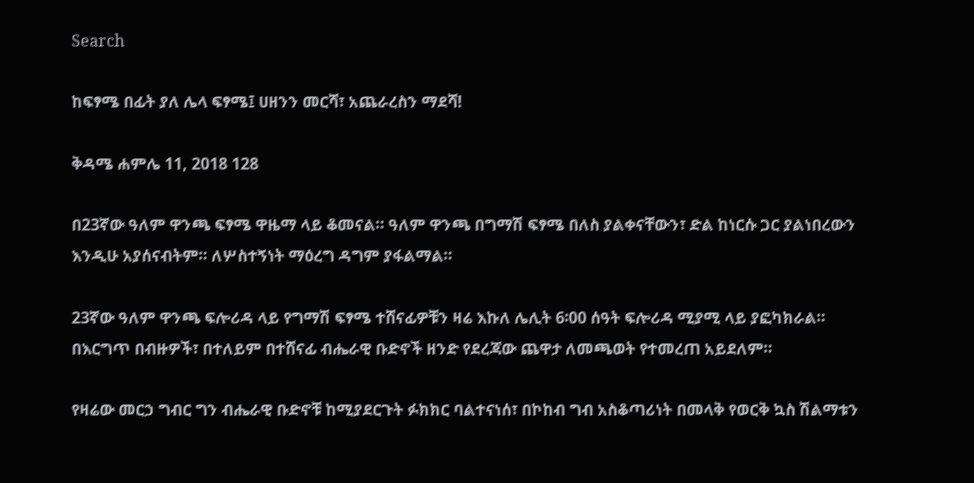Search

ከፍፃሜ በፊት ያለ ሌላ ፍፃሜ፤ ሀዘንን መርሻ፣ አጨራረስን ማደሻ!

ቅዳሜ ሐምሌ 11, 2018 128

በ23ኛው ዓለም ዋንጫ ፍፃሜ ዋዜማ ላይ ቆመናል። ዓለም ዋንጫ በግማሽ ፍፃሜ በለስ ያልቀናቸውን፣ ድል ከነርሱ ጋር ያልነበረውን እንዲሁ አያሰናብትም። ለሦስተኝነት ማዕረግ ዳግም ያፋልማል።

23ኛው ዓለም ዋንጫ ፍሎሪዳ ላይ የግማሽ ፍፃሜ ተሸናፊዎቹን ዛሬ እኩለ ሌሊት 6፡00 ሰዓት ፍሎሪዳ ሚያሚ ላይ ያፎካክራል። በእርግጥ በብዙዎች፣ በተለይም በተሸናፊ ብሔራዊ ቡድኖች ዘንድ የደረጃው ጨዋታ ለመጫወት የተመረጠ አይደለም።

የዛሬው መርኃ ግብር ግን ብሔራዊ ቡድኖቹ ከሚያደርጉት ፉክክር ባልተናነሰ፣ በኮከብ ግብ አስቆጣሪነት በመላቅ የወርቅ ኳስ ሽልማቱን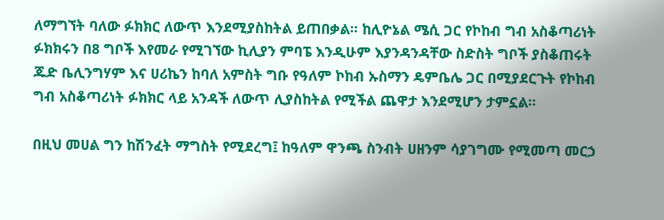ለማግኘት ባለው ፉክክር ለውጥ እንደሚያስከትል ይጠበቃል። ከሊዮኔል ሜሲ ጋር የኮከብ ግብ አስቆጣሪነት ፉክክሩን በ8 ግቦች እየመራ የሚገኘው ኪሊያን ምባፔ እንዲሁም እያንዳንዳቸው ስድስት ግቦች ያስቆጠሩት ጁድ ቤሊንግሃም እና ሀሪኬን ከባለ አምስት ግቡ የዓለም ኮከብ ኡስማን ዴምቤሌ ጋር በሚያደርጉት የኮከብ ግብ አስቆጣሪነት ፉክክር ላይ አንዳች ለውጥ ሊያስከትል የሚችል ጨዋታ እንደሚሆን ታምኗል።

በዚህ መሀል ግን ከሽንፈት ማግስት የሚደረግ፤ ከዓለም ዋንጫ ስንብት ሀዘንም ሳያገግሙ የሚመጣ መርኃ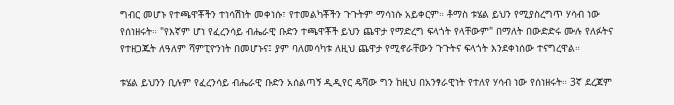ግብር መሆኑ የተጫዋቾችን ተነሳሽነት መቀነሱ፣ የተመልካቾችን ጉጉትም ማሳነሱ አይቀርም። ቶማስ ቱሄል ይህን የሚያስረግጥ ሃሳብ ነው የሰነዘሩት። "የእኛም ሆነ የፈረንሳይ ብሔራዊ ቡድን ተጫዋቾች ይህን ጨዋታ የማድረግ ፍላጎት የላቸውም" በማለት በውድድሩ ሙሉ የለፉትና የተዘጋጁት ለዓለም ሻምፒዮንነት በመሆኑና፤ ያም ባለመሳካቱ ለዚህ ጨዋታ የሚኖራቸውን ጉጉትና ፍላጎት እንደቀነሰው ተናግረዋል።

ቱሄል ይህንን ቢሉም የፈረንሳይ ብሔራዊ ቡድን አሰልጣኝ ዲዲየር ዴሻው ግን ከዚህ በአንፃራዊነት የተለየ ሃሳብ ነው የሰነዘሩት። 3ኛ ደረጃም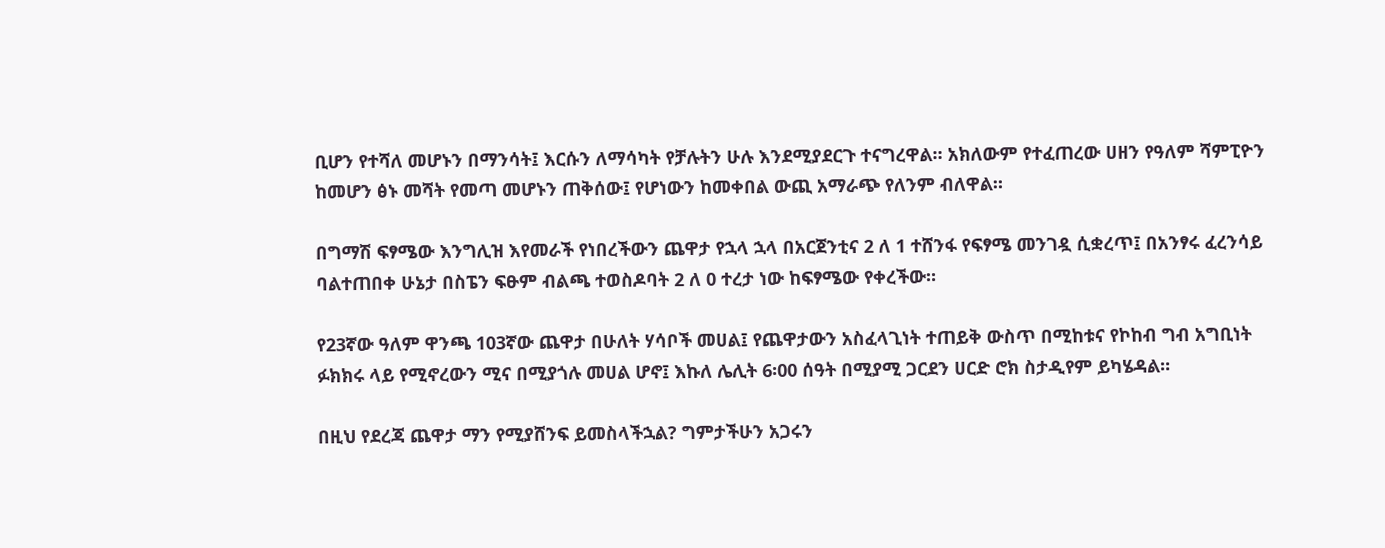ቢሆን የተሻለ መሆኑን በማንሳት፤ እርሱን ለማሳካት የቻሉትን ሁሉ እንደሚያደርጉ ተናግረዋል። አክለውም የተፈጠረው ሀዘን የዓለም ሻምፒዮን ከመሆን ፅኑ መሻት የመጣ መሆኑን ጠቅሰው፤ የሆነውን ከመቀበል ውጪ አማራጭ የለንም ብለዋል።

በግማሽ ፍፃሜው እንግሊዝ እየመራች የነበረችውን ጨዋታ የኋላ ኋላ በአርጀንቲና 2 ለ 1 ተሸንፋ የፍፃሜ መንገዷ ሲቋረጥ፤ በአንፃሩ ፈረንሳይ ባልተጠበቀ ሁኔታ በስፔን ፍፁም ብልጫ ተወስዶባት 2 ለ 0 ተረታ ነው ከፍፃሜው የቀረችው።

የ23ኛው ዓለም ዋንጫ 103ኛው ጨዋታ በሁለት ሃሳቦች መሀል፤ የጨዋታውን አስፈላጊነት ተጠይቅ ውስጥ በሚከቱና የኮከብ ግብ አግቢነት ፉክክሩ ላይ የሚኖረውን ሚና በሚያጎሉ መሀል ሆኖ፤ እኩለ ሌሊት 6፡00 ሰዓት በሚያሚ ጋርደን ሀርድ ሮክ ስታዲየም ይካሄዳል።

በዚህ የደረጃ ጨዋታ ማን የሚያሸንፍ ይመስላችኋል? ግምታችሁን አጋሩን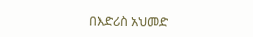በእድሪስ አህመድ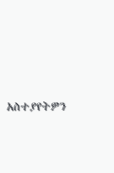አስተያየትዎን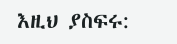እዚህ ያስፍሩ: